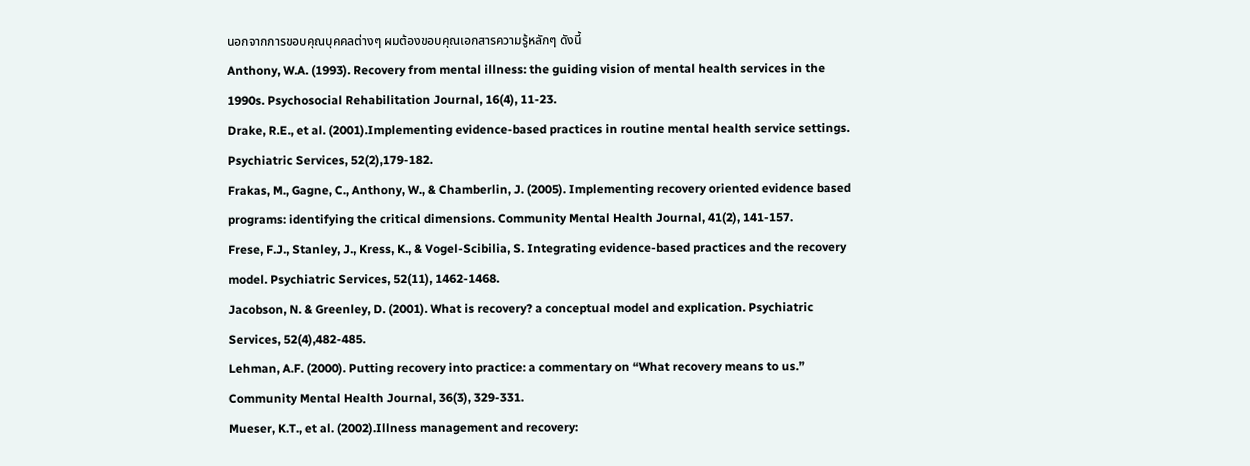นอกจากการขอบคุณบุคคลต่างๆ ผมต้องขอบคุณเอกสารความรู้หลักๆ ดังนี้
Anthony, W.A. (1993). Recovery from mental illness: the guiding vision of mental health services in the 1990s. Psychosocial Rehabilitation Journal, 16(4), 11-23.
Drake, R.E., et al. (2001).Implementing evidence-based practices in routine mental health service settings. Psychiatric Services, 52(2),179-182.
Frakas, M., Gagne, C., Anthony, W., & Chamberlin, J. (2005). Implementing recovery oriented evidence based programs: identifying the critical dimensions. Community Mental Health Journal, 41(2), 141-157.
Frese, F.J., Stanley, J., Kress, K., & Vogel-Scibilia, S. Integrating evidence-based practices and the recovery model. Psychiatric Services, 52(11), 1462-1468.
Jacobson, N. & Greenley, D. (2001). What is recovery? a conceptual model and explication. Psychiatric Services, 52(4),482-485.
Lehman, A.F. (2000). Putting recovery into practice: a commentary on “What recovery means to us.” Community Mental Health Journal, 36(3), 329-331.
Mueser, K.T., et al. (2002).Illness management and recovery: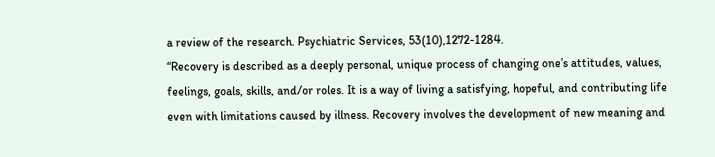a review of the research. Psychiatric Services, 53(10),1272-1284.
“Recovery is described as a deeply personal, unique process of changing one’s attitudes, values, feelings, goals, skills, and/or roles. It is a way of living a satisfying, hopeful, and contributing life even with limitations caused by illness. Recovery involves the development of new meaning and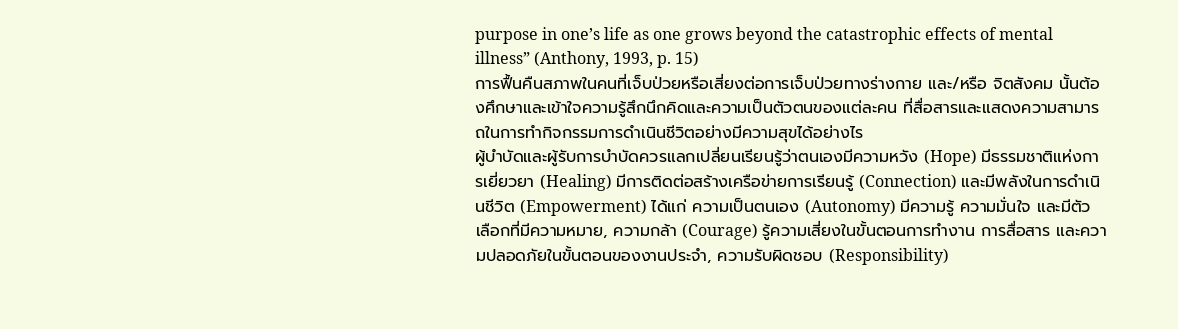purpose in one’s life as one grows beyond the catastrophic effects of mental illness” (Anthony, 1993, p. 15)
การฟื้นคืนสภาพในคนที่เจ็บป่วยหรือเสี่ยงต่อการเจ็บป่วยทางร่างกาย และ/หรือ จิตสังคม นั้นต้องศึกษาและเข้าใจความรู้สึกนึกคิดและความเป็นตัวตนของแต่ละคน ที่สื่อสารและแสดงความสามารถในการทำกิจกรรมการดำเนินชีวิตอย่างมีความสุขได้อย่างไร
ผู้บำบัดและผู้รับการบำบัดควรแลกเปลี่ยนเรียนรู้ว่าตนเองมีความหวัง (Hope) มีธรรมชาติแห่งการเยี่ยวยา (Healing) มีการติดต่อสร้างเครือข่ายการเรียนรู้ (Connection) และมีพลังในการดำเนินชีวิต (Empowerment) ได้แก่ ความเป็นตนเอง (Autonomy) มีความรู้ ความมั่นใจ และมีตัวเลือกที่มีความหมาย, ความกล้า (Courage) รู้ความเสี่ยงในขั้นตอนการทำงาน การสื่อสาร และความปลอดภัยในขั้นตอนของงานประจำ, ความรับผิดชอบ (Responsibility)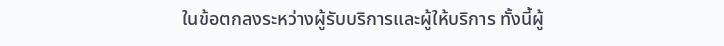ในข้อตกลงระหว่างผู้รับบริการและผู้ให้บริการ ทั้งนี้ผู้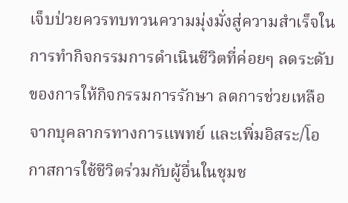เจ็บป่วยควรทบทวนความมุ่งมั่งสู่ความสำเร็จในการทำกิจกรรมการดำเนินชีวิตที่ค่อยๆ ลดระดับของการให้กิจกรรมการรักษา ลดการช่วยเหลือจากบุคลากรทางการแพทย์ และเพิ่มอิสระ/โอกาสการใช้ชีวิตร่วมกับผู้อื่นในชุมช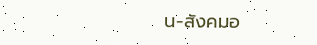น-สังคมอ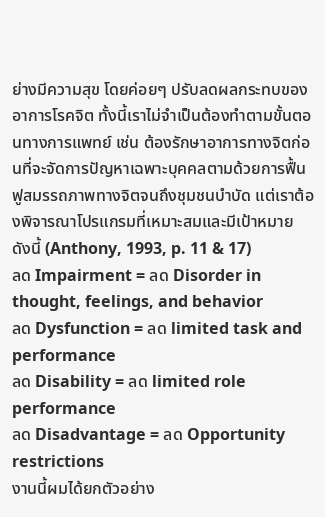ย่างมีความสุข โดยค่อยๆ ปรับลดผลกระทบของอาการโรคจิต ทั้งนี้เราไม่จำเป็นต้องทำตามขั้นตอนทางการแพทย์ เช่น ต้องรักษาอาการทางจิตก่อนที่จะจัดการปัญหาเฉพาะบุคคลตามด้วยการฟื้นฟูสมรรถภาพทางจิตจนถึงชุมชนบำบัด แต่เราต้องพิจารณาโปรแกรมที่เหมาะสมและมีเป้าหมาย ดังนี้ (Anthony, 1993, p. 11 & 17)
ลด Impairment = ลด Disorder in thought, feelings, and behavior
ลด Dysfunction = ลด limited task and performance
ลด Disability = ลด limited role performance
ลด Disadvantage = ลด Opportunity restrictions
งานนี้ผมได้ยกตัวอย่าง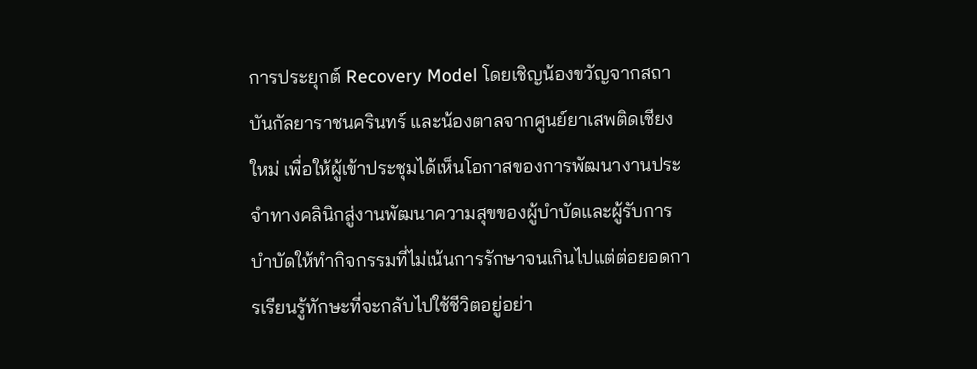การประยุกต์ Recovery Model โดยเชิญน้องขวัญจากสถาบันกัลยาราชนครินทร์ และน้องตาลจากศูนย์ยาเสพติดเชียงใหม่ เพื่อให้ผู้เข้าประชุมได้เห็นโอกาสของการพัฒนางานประจำทางคลินิกสู่งานพัฒนาความสุขของผู้บำบัดและผู้รับการบำบัดให้ทำกิจกรรมที่ไม่เน้นการรักษาจนเกินไปแต่ต่อยอดการเรียนรู้ทักษะที่จะกลับไปใช้ชีวิตอยู่อย่า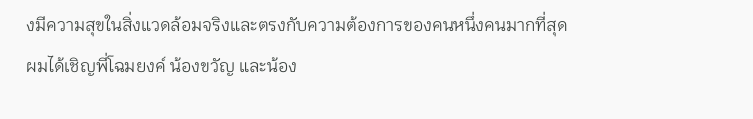งมีความสุขในสิ่งแวดล้อมจริงและตรงกับความต้องการของคนหนึ่งคนมากที่สุด
ผมได้เชิญพี่โฉมยงค์ น้องขวัญ และน้อง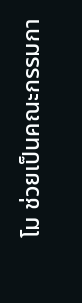โม ช่วยเป็นคณะกรรมกา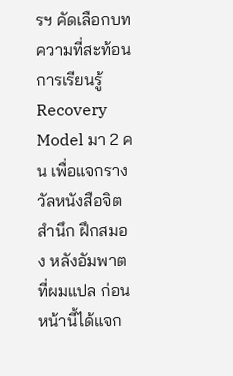รฯ คัดเลือกบทความที่สะท้อนการเรียนรู้ Recovery Model มา 2 คน เพื่อแจกรางวัลหนังสือจิตสำนึก ฝึกสมอง หลังอัมพาต ที่ผมแปล ก่อนหน้านี้ได้แจก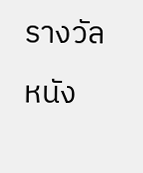รางวัลหนัง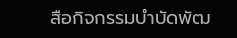สือกิจกรรมบำบัดพัฒ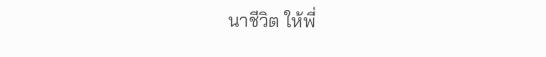นาชีวิต ให้พี่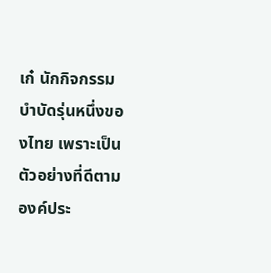เก๋ นักกิจกรรมบำบัดรุ่นหนึ่งของไทย เพราะเป็นตัวอย่างที่ดีตามองค์ประ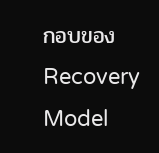กอบของ Recovery Model